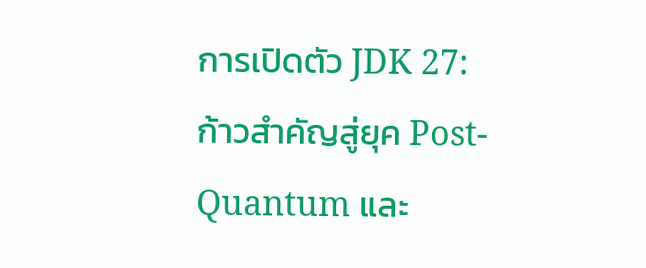การเปิดตัว JDK 27: ก้าวสำคัญสู่ยุค Post-Quantum และ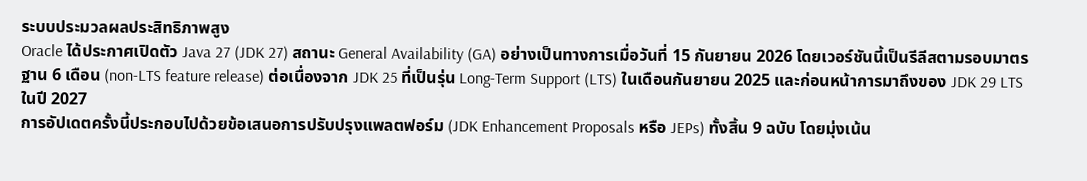ระบบประมวลผลประสิทธิภาพสูง
Oracle ได้ประกาศเปิดตัว Java 27 (JDK 27) สถานะ General Availability (GA) อย่างเป็นทางการเมื่อวันที่ 15 กันยายน 2026 โดยเวอร์ชันนี้เป็นรีลีสตามรอบมาตรฐาน 6 เดือน (non-LTS feature release) ต่อเนื่องจาก JDK 25 ที่เป็นรุ่น Long-Term Support (LTS) ในเดือนกันยายน 2025 และก่อนหน้าการมาถึงของ JDK 29 LTS ในปี 2027
การอัปเดตครั้งนี้ประกอบไปด้วยข้อเสนอการปรับปรุงแพลตฟอร์ม (JDK Enhancement Proposals หรือ JEPs) ทั้งสิ้น 9 ฉบับ โดยมุ่งเน้น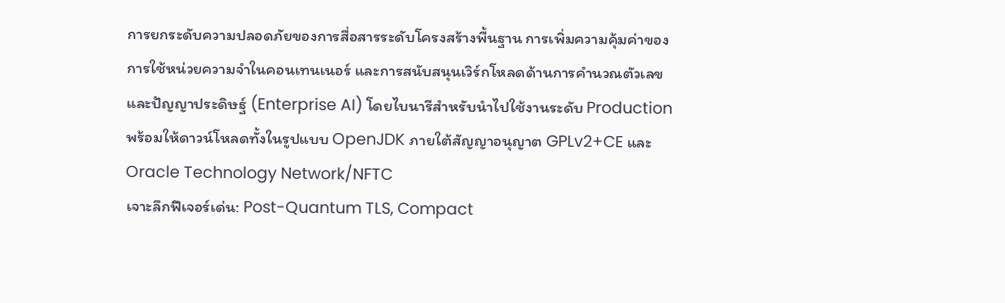การยกระดับความปลอดภัยของการสื่อสารระดับโครงสร้างพื้นฐาน การเพิ่มความคุ้มค่าของการใช้หน่วยความจำในคอนเทนเนอร์ และการสนับสนุนเวิร์กโหลดด้านการคำนวณตัวเลขและปัญญาประดิษฐ์ (Enterprise AI) โดยไบนารีสำหรับนำไปใช้งานระดับ Production พร้อมให้ดาวน์โหลดทั้งในรูปแบบ OpenJDK ภายใต้สัญญาอนุญาต GPLv2+CE และ Oracle Technology Network/NFTC
เจาะลึกฟีเจอร์เด่น: Post-Quantum TLS, Compact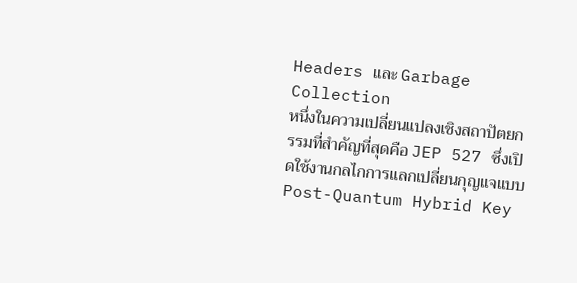Headers และ Garbage Collection
หนึ่งในความเปลี่ยนแปลงเชิงสถาปัตยกรรมที่สำคัญที่สุดคือ JEP 527 ซึ่งเปิดใช้งานกลไกการแลกเปลี่ยนกุญแจแบบ Post-Quantum Hybrid Key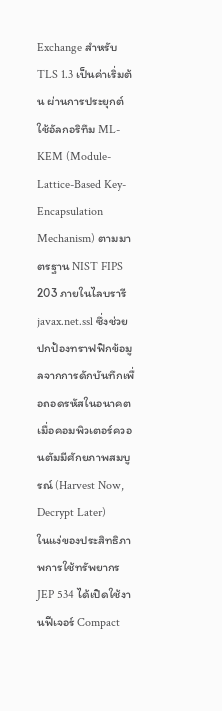Exchange สำหรับ TLS 1.3 เป็นค่าเริ่มต้น ผ่านการประยุกต์ใช้อัลกอริทึม ML-KEM (Module-Lattice-Based Key-Encapsulation Mechanism) ตามมาตรฐาน NIST FIPS 203 ภายในไลบรารี javax.net.ssl ซึ่งช่วยปกป้องทราฟฟิกข้อมูลจากการดักบันทึกเพื่อถอดรหัสในอนาคตเมื่อคอมพิวเตอร์ควอนตัมมีศักยภาพสมบูรณ์ (Harvest Now, Decrypt Later)
ในแง่ของประสิทธิภาพการใช้ทรัพยากร JEP 534 ได้เปิดใช้งานฟีเจอร์ Compact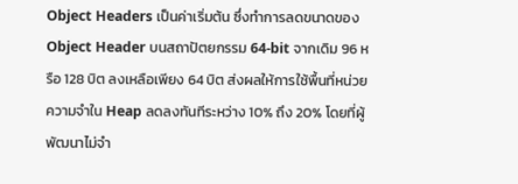Object Headers เป็นค่าเริ่มต้น ซึ่งทำการลดขนาดของ Object Header บนสถาปัตยกรรม 64-bit จากเดิม 96 หรือ 128 บิต ลงเหลือเพียง 64 บิต ส่งผลให้การใช้พื้นที่หน่วยความจำใน Heap ลดลงทันทีระหว่าง 10% ถึง 20% โดยที่ผู้พัฒนาไม่จำ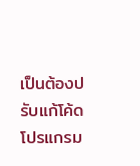เป็นต้องปรับแก้โค้ดโปรแกรม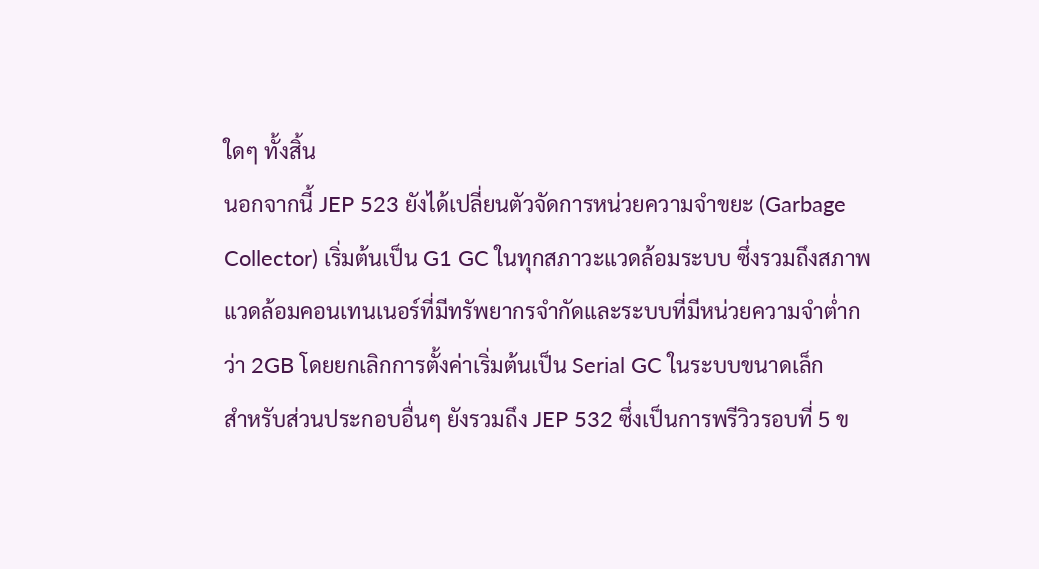ใดๆ ทั้งสิ้น
นอกจากนี้ JEP 523 ยังได้เปลี่ยนตัวจัดการหน่วยความจำขยะ (Garbage Collector) เริ่มต้นเป็น G1 GC ในทุกสภาวะแวดล้อมระบบ ซึ่งรวมถึงสภาพแวดล้อมคอนเทนเนอร์ที่มีทรัพยากรจำกัดและระบบที่มีหน่วยความจำต่ำกว่า 2GB โดยยกเลิกการตั้งค่าเริ่มต้นเป็น Serial GC ในระบบขนาดเล็ก
สำหรับส่วนประกอบอื่นๆ ยังรวมถึง JEP 532 ซึ่งเป็นการพรีวิวรอบที่ 5 ข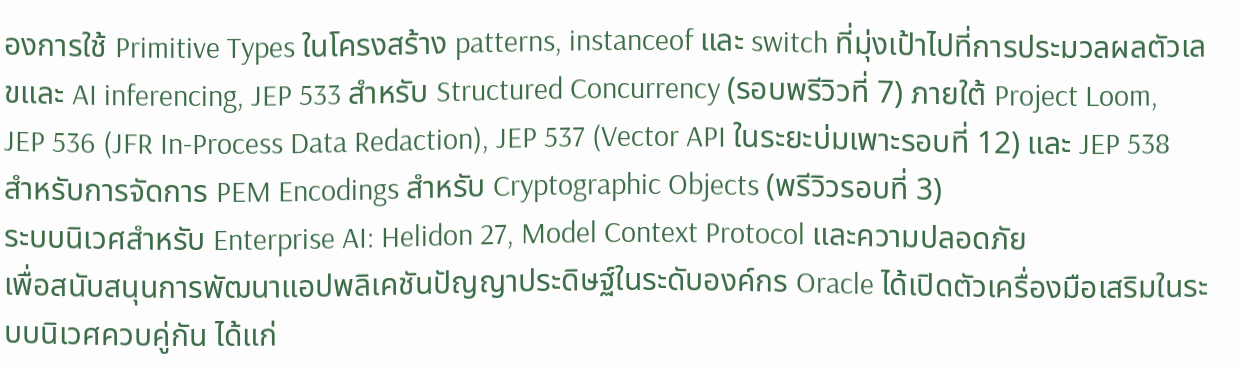องการใช้ Primitive Types ในโครงสร้าง patterns, instanceof และ switch ที่มุ่งเป้าไปที่การประมวลผลตัวเลขและ AI inferencing, JEP 533 สำหรับ Structured Concurrency (รอบพรีวิวที่ 7) ภายใต้ Project Loom, JEP 536 (JFR In-Process Data Redaction), JEP 537 (Vector API ในระยะบ่มเพาะรอบที่ 12) และ JEP 538 สำหรับการจัดการ PEM Encodings สำหรับ Cryptographic Objects (พรีวิวรอบที่ 3)
ระบบนิเวศสำหรับ Enterprise AI: Helidon 27, Model Context Protocol และความปลอดภัย
เพื่อสนับสนุนการพัฒนาแอปพลิเคชันปัญญาประดิษฐ์ในระดับองค์กร Oracle ได้เปิดตัวเครื่องมือเสริมในระบบนิเวศควบคู่กัน ได้แก่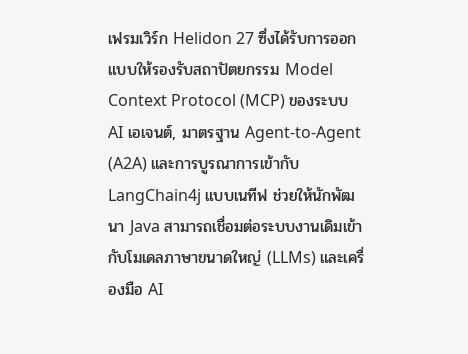เฟรมเวิร์ก Helidon 27 ซึ่งได้รับการออกแบบให้รองรับสถาปัตยกรรม Model Context Protocol (MCP) ของระบบ AI เอเจนต์, มาตรฐาน Agent-to-Agent (A2A) และการบูรณาการเข้ากับ LangChain4j แบบเนทีฟ ช่วยให้นักพัฒนา Java สามารถเชื่อมต่อระบบงานเดิมเข้ากับโมเดลภาษาขนาดใหญ่ (LLMs) และเครื่องมือ AI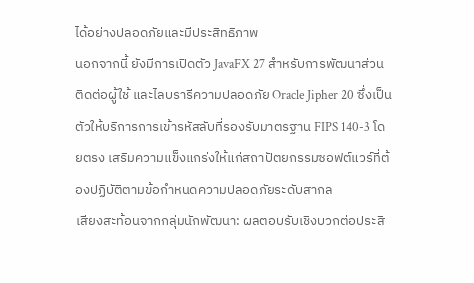ได้อย่างปลอดภัยและมีประสิทธิภาพ
นอกจากนี้ ยังมีการเปิดตัว JavaFX 27 สำหรับการพัฒนาส่วนติดต่อผู้ใช้ และไลบรารีความปลอดภัย Oracle Jipher 20 ซึ่งเป็นตัวให้บริการการเข้ารหัสลับที่รองรับมาตรฐาน FIPS 140-3 โดยตรง เสริมความแข็งแกร่งให้แก่สถาปัตยกรรมซอฟต์แวร์ที่ต้องปฏิบัติตามข้อกำหนดความปลอดภัยระดับสากล
เสียงสะท้อนจากกลุ่มนักพัฒนา: ผลตอบรับเชิงบวกต่อประสิ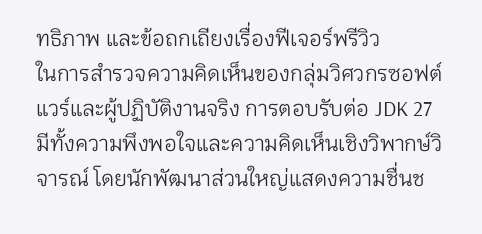ทธิภาพ และข้อถกเถียงเรื่องฟีเจอร์พรีวิว
ในการสำรวจความคิดเห็นของกลุ่มวิศวกรซอฟต์แวร์และผู้ปฏิบัติงานจริง การตอบรับต่อ JDK 27 มีทั้งความพึงพอใจและความคิดเห็นเชิงวิพากษ์วิจารณ์ โดยนักพัฒนาส่วนใหญ่แสดงความชื่นช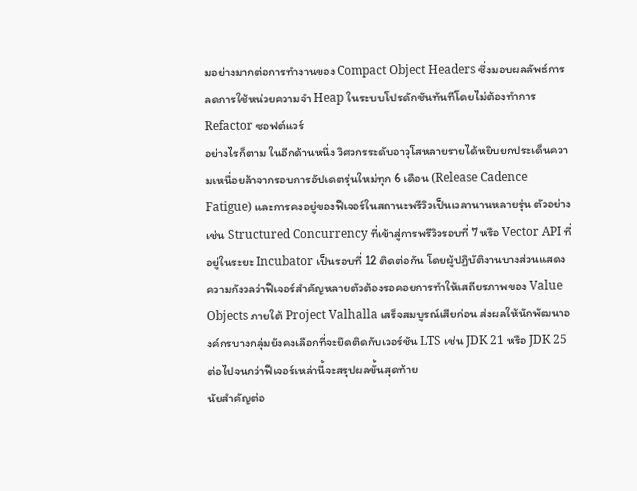มอย่างมากต่อการทำงานของ Compact Object Headers ซึ่งมอบผลลัพธ์การลดการใช้หน่วยความจำ Heap ในระบบโปรดักชันทันทีโดยไม่ต้องทำการ Refactor ซอฟต์แวร์
อย่างไรก็ตาม ในอีกด้านหนึ่ง วิศวกรระดับอาวุโสหลายรายได้หยิบยกประเด็นความเหนื่อยล้าจากรอบการอัปเดตรุ่นใหม่ทุก 6 เดือน (Release Cadence Fatigue) และการคงอยู่ของฟีเจอร์ในสถานะพรีวิวเป็นเวลานานหลายรุ่น ตัวอย่างเช่น Structured Concurrency ที่เข้าสู่การพรีวิวรอบที่ 7 หรือ Vector API ที่อยู่ในระยะ Incubator เป็นรอบที่ 12 ติดต่อกัน โดยผู้ปฏิบัติงานบางส่วนแสดงความกังวลว่าฟีเจอร์สำคัญหลายตัวต้องรอคอยการทำให้เสถียรภาพของ Value Objects ภายใต้ Project Valhalla เสร็จสมบูรณ์เสียก่อน ส่งผลให้นักพัฒนาองค์กรบางกลุ่มยังคงเลือกที่จะยึดติดกับเวอร์ชัน LTS เช่น JDK 21 หรือ JDK 25 ต่อไปจนกว่าฟีเจอร์เหล่านี้จะสรุปผลขั้นสุดท้าย
นัยสำคัญต่อ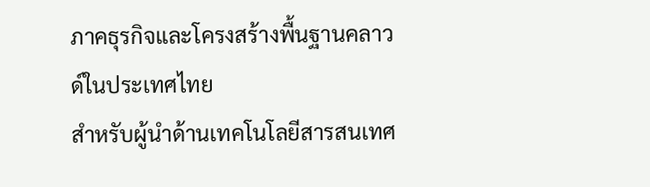ภาคธุรกิจและโครงสร้างพื้นฐานคลาวด์ในประเทศไทย
สำหรับผู้นำด้านเทคโนโลยีสารสนเทศ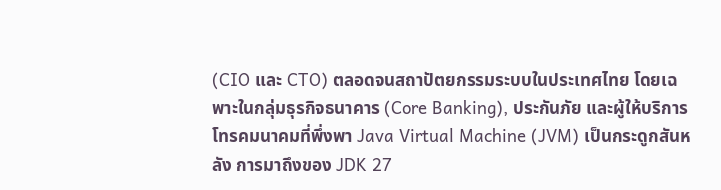(CIO และ CTO) ตลอดจนสถาปัตยกรรมระบบในประเทศไทย โดยเฉพาะในกลุ่มธุรกิจธนาคาร (Core Banking), ประกันภัย และผู้ให้บริการโทรคมนาคมที่พึ่งพา Java Virtual Machine (JVM) เป็นกระดูกสันหลัง การมาถึงของ JDK 27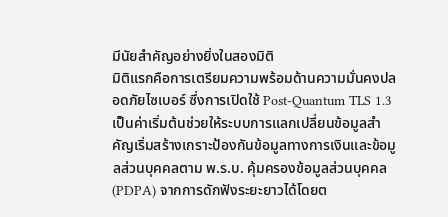มีนัยสำคัญอย่างยิ่งในสองมิติ
มิติแรกคือการเตรียมความพร้อมด้านความมั่นคงปลอดภัยไซเบอร์ ซึ่งการเปิดใช้ Post-Quantum TLS 1.3 เป็นค่าเริ่มต้นช่วยให้ระบบการแลกเปลี่ยนข้อมูลสำคัญเริ่มสร้างเกราะป้องกันข้อมูลทางการเงินและข้อมูลส่วนบุคคลตาม พ.ร.บ. คุ้มครองข้อมูลส่วนบุคคล (PDPA) จากการดักฟังระยะยาวได้โดยต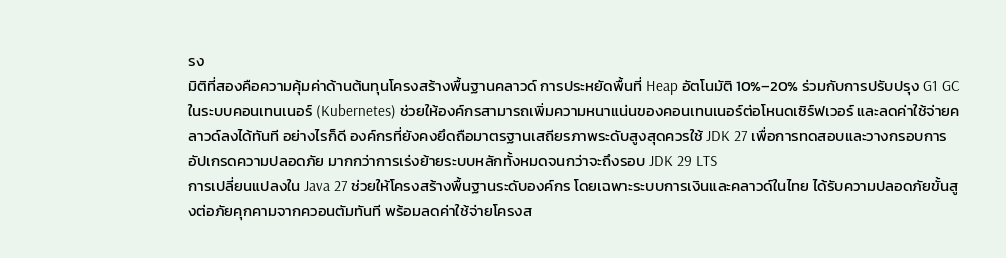รง
มิติที่สองคือความคุ้มค่าด้านต้นทุนโครงสร้างพื้นฐานคลาวด์ การประหยัดพื้นที่ Heap อัตโนมัติ 10%–20% ร่วมกับการปรับปรุง G1 GC ในระบบคอนเทนเนอร์ (Kubernetes) ช่วยให้องค์กรสามารถเพิ่มความหนาแน่นของคอนเทนเนอร์ต่อโหนดเซิร์ฟเวอร์ และลดค่าใช้จ่ายคลาวด์ลงได้ทันที อย่างไรก็ดี องค์กรที่ยังคงยึดถือมาตรฐานเสถียรภาพระดับสูงสุดควรใช้ JDK 27 เพื่อการทดสอบและวางกรอบการอัปเกรดความปลอดภัย มากกว่าการเร่งย้ายระบบหลักทั้งหมดจนกว่าจะถึงรอบ JDK 29 LTS
การเปลี่ยนแปลงใน Java 27 ช่วยให้โครงสร้างพื้นฐานระดับองค์กร โดยเฉพาะระบบการเงินและคลาวด์ในไทย ได้รับความปลอดภัยขั้นสูงต่อภัยคุกคามจากควอนตัมทันที พร้อมลดค่าใช้จ่ายโครงส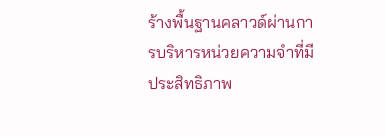ร้างพื้นฐานคลาวด์ผ่านการบริหารหน่วยความจำที่มีประสิทธิภาพ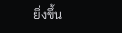ยิ่งขึ้น